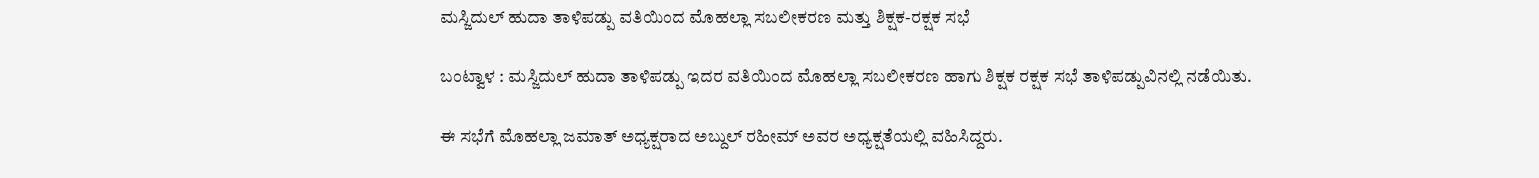ಮಸ್ಜಿದುಲ್ ಹುದಾ ತಾಳಿಪಡ್ಪು ವತಿಯಿಂದ ಮೊಹಲ್ಲಾ ಸಬಲೀಕರಣ ಮತ್ತು ಶಿಕ್ಷಕ-ರಕ್ಷಕ ಸಭೆ

ಬಂಟ್ವಾಳ : ಮಸ್ಜಿದುಲ್ ಹುದಾ ತಾಳಿಪಡ್ಪು ಇದರ ವತಿಯಿಂದ ಮೊಹಲ್ಲಾ ಸಬಲೀಕರಣ ಹಾಗು ಶಿಕ್ಷಕ ರಕ್ಷಕ ಸಭೆ ತಾಳಿಪಡ್ಪುವಿನಲ್ಲಿ ನಡೆಯಿತು.

ಈ ಸಭೆಗೆ ಮೊಹಲ್ಲಾ ಜಮಾತ್ ಅಧ್ಯಕ್ಷರಾದ ಅಬ್ದುಲ್ ರಹೀಮ್ ಅವರ ಅಧ್ಯಕ್ಷತೆಯಲ್ಲಿ ವಹಿಸಿದ್ದರು.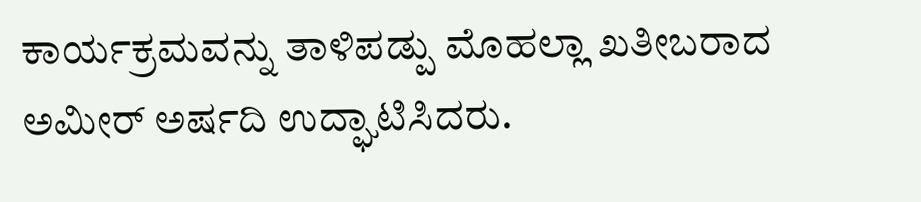ಕಾರ್ಯಕ್ರಮವನ್ನು ತಾಳಿಪಡ್ಪು ಮೊಹಲ್ಲಾ ಖತೀಬರಾದ ಅಮೀರ್ ಅರ್ಷದಿ ಉದ್ಘಾಟಿಸಿದರು.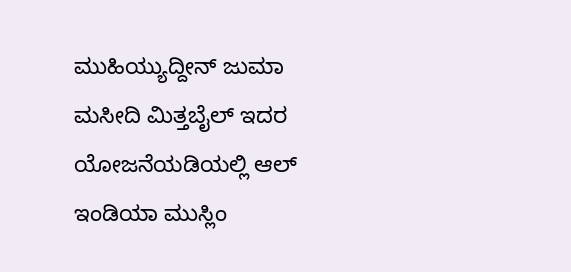ಮುಹಿಯ್ಯುದ್ದೀನ್ ಜುಮಾ ಮಸೀದಿ ಮಿತ್ತಬೈಲ್ ಇದರ ಯೋಜನೆಯಡಿಯಲ್ಲಿ ಆಲ್ ಇಂಡಿಯಾ ಮುಸ್ಲಿಂ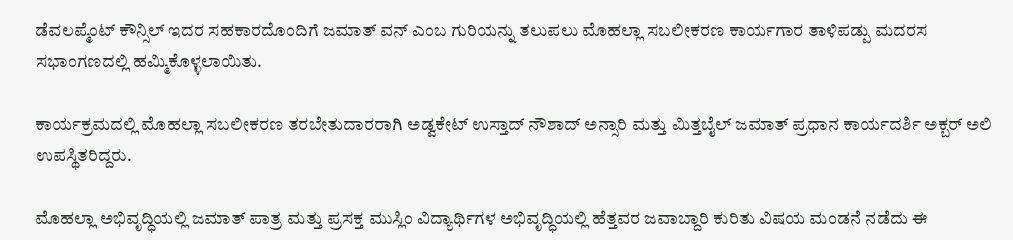ಡೆವಲಪ್ಮೆಂಟ್ ಕೌನ್ಸಿಲ್ ಇದರ ಸಹಕಾರದೊಂದಿಗೆ ಜಮಾತ್ ವನ್ ಎಂಬ ಗುರಿಯನ್ನು ತಲುಪಲು ಮೊಹಲ್ಲಾ ಸಬಲೀಕರಣ ಕಾರ್ಯಗಾರ ತಾಳಿಪಡ್ಪು ಮದರಸ ಸಭಾಂಗಣದಲ್ಲಿ ಹಮ್ಮಿಕೊಳ್ಳಲಾಯಿತು.

ಕಾರ್ಯಕ್ರಮದಲ್ಲಿ ಮೊಹಲ್ಲಾ ಸಬಲೀಕರಣ ತರಬೇತುದಾರರಾಗಿ ಅಡ್ವಕೇಟ್ ಉಸ್ತಾದ್ ನೌಶಾದ್ ಅನ್ಸಾರಿ ಮತ್ತು ಮಿತ್ತಬೈಲ್ ಜಮಾತ್ ಪ್ರಧಾನ ಕಾರ್ಯದರ್ಶಿ ಅಕ್ಬರ್ ಅಲಿ ಉಪಸ್ಥಿತರಿದ್ದರು.

ಮೊಹಲ್ಲಾ ಅಭಿವೃದ್ಧಿಯಲ್ಲಿ ಜಮಾತ್ ಪಾತ್ರ ಮತ್ತು ಪ್ರಸಕ್ತ ಮುಸ್ಲಿಂ ವಿದ್ಯಾರ್ಥಿಗಳ ಅಭಿವೃದ್ಧಿಯಲ್ಲಿ ಹೆತ್ತವರ ಜವಾಬ್ದಾರಿ ಕುರಿತು ವಿಷಯ ಮಂಡನೆ ನಡೆದು ಈ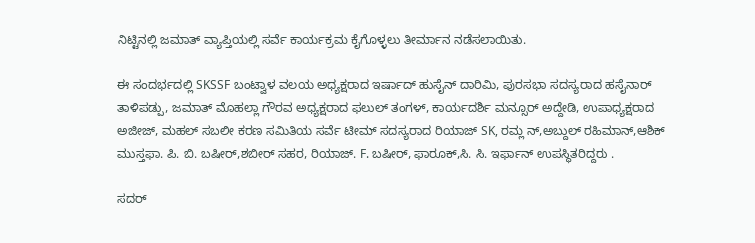ನಿಟ್ಟಿನಲ್ಲಿ ಜಮಾತ್ ವ್ಯಾಪ್ತಿಯಲ್ಲಿ ಸರ್ವೆ ಕಾರ್ಯಕ್ರಮ ಕೈಗೊಳ್ಳಲು ತೀರ್ಮಾನ ನಡೆಸಲಾಯಿತು.

ಈ ಸಂದರ್ಭದಲ್ಲಿ SKSSF ಬಂಟ್ವಾಳ ವಲಯ ಅಧ್ಯಕ್ಷರಾದ ಇರ್ಷಾದ್ ಹುಸೈನ್ ದಾರಿಮಿ, ಪುರಸಭಾ ಸದಸ್ಯರಾದ ಹಸೈನಾರ್ ತಾಳಿಪಡ್ಪು, ಜಮಾತ್ ಮೊಹಲ್ಲಾ ಗೌರವ ಅಧ್ಯಕ್ಷರಾದ ಫಲುಲ್ ತಂಗಳ್, ಕಾರ್ಯದರ್ಶಿ ಮನ್ಸೂರ್ ಅದ್ದೇಡಿ, ಉಪಾಧ್ಯಕ್ಷರಾದ ಅಜೀಜ್, ಮಹಲ್ ಸಬಲೀ ಕರಣ ಸಮಿತಿಯ ಸರ್ವೆ ಟೀಮ್ ಸದಸ್ಯರಾದ ರಿಯಾಜ್ SK, ರಮ್ಲ ನ್,ಅಬ್ದುಲ್ ರಹಿಮಾನ್,ಆಶಿಕ್ ಮುಸ್ತಫಾ. ಪಿ. ಬಿ. ಬಷೀರ್,ಶಬೀರ್ ಸಹರ, ರಿಯಾಜ್. F. ಬಷೀರ್, ಫಾರೂಕ್,ಸಿ. ಸಿ. ಇರ್ಫಾನ್ ಉಪಸ್ಥಿತರಿದ್ದರು .

ಸದರ್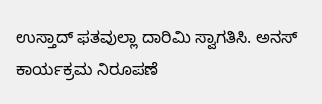ಉಸ್ತಾದ್ ಫತವುಲ್ಲಾ ದಾರಿಮಿ ಸ್ವಾಗತಿಸಿ. ಅನಸ್ ಕಾರ್ಯಕ್ರಮ ನಿರೂಪಣೆ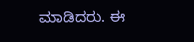ಮಾಡಿದರು. ಈ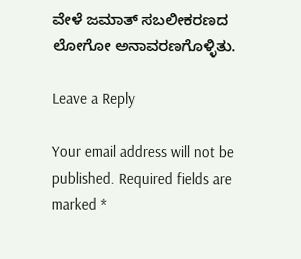ವೇಳೆ ಜಮಾತ್ ಸಬಲೀಕರಣದ ಲೋಗೋ ಅನಾವರಣಗೊಳ್ಳಿತು.

Leave a Reply

Your email address will not be published. Required fields are marked *